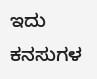ಇದು ಕನಸುಗಳ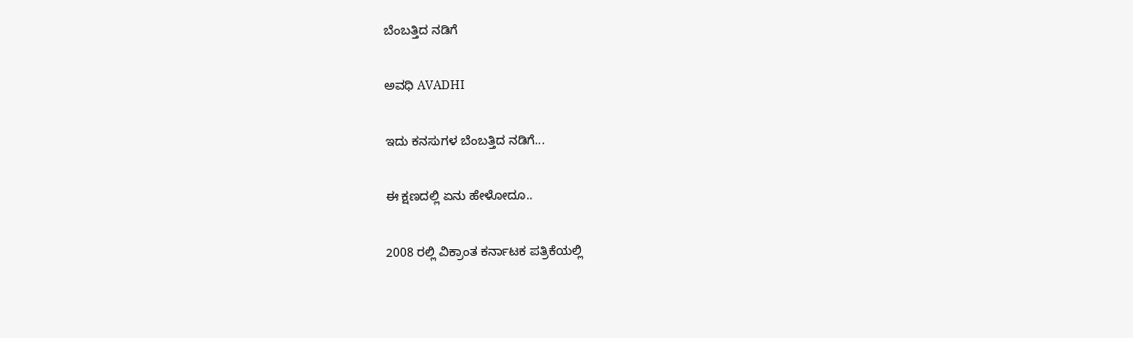ಬೆಂಬತ್ತಿದ ನಡಿಗೆ‍

ಅವಧಿ AVADHI

ಇದು ಕನಸುಗಳ ಬೆಂಬತ್ತಿದ ನಡಿಗೆ...

ಈ ಕ್ಷಣದಲ್ಲಿ ಏನು ಹೇಳೋದೂ..

2008 ರಲ್ಲಿ ವಿಕ್ರಾಂತ ಕರ್ನಾಟಕ ಪತ್ರಿಕೆಯಲ್ಲಿ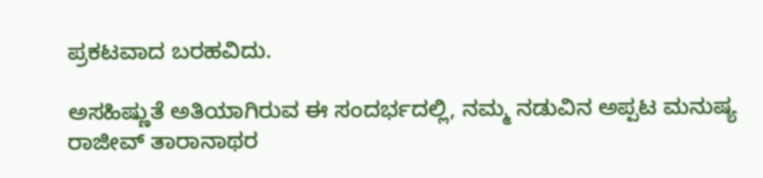ಪ್ರಕಟವಾದ ಬರಹವಿದು.

ಅಸಹಿಷ್ಣುತೆ ಅತಿಯಾಗಿರುವ ಈ ಸಂದರ್ಭದಲ್ಲಿ, ನಮ್ಮ ನಡುವಿನ ಅಪ್ಪಟ ಮನುಷ್ಯ ರಾಜೀವ್ ತಾರಾನಾಥರ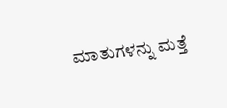ಮಾತುಗಳನ್ನು ಮತ್ತೆ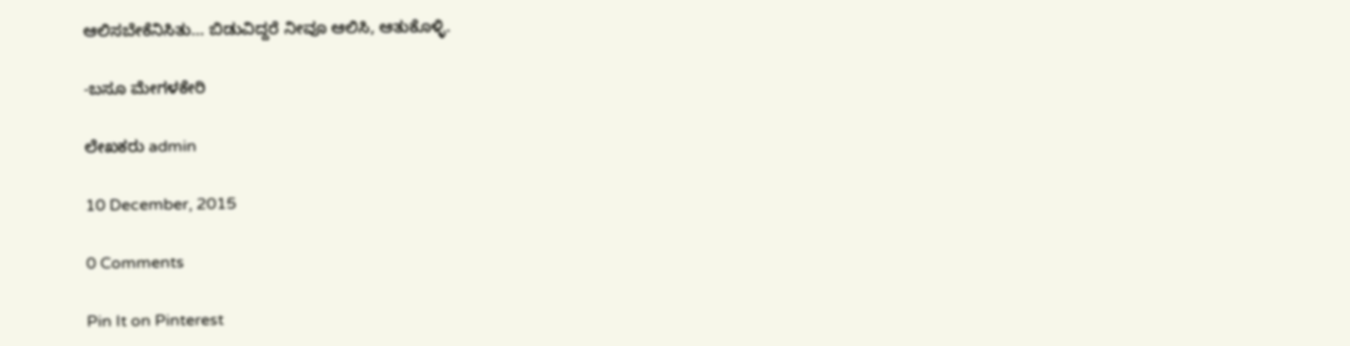ಆಲಿಸಬೇಕೆನಿಸಿತು… ಬಿಡುವಿದ್ದರೆ ನೀವೂ ಆಲಿಸಿ, ಆತುಕೊಳ್ಳಿ.

-ಬಸೂ ಮೇಗಳಕೇರಿ

ಲೇಖಕರು admin

10 December, 2015

0 Comments

Pin It on Pinterest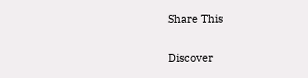Share This

Discover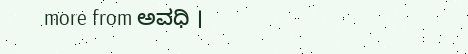more from ಅವಧಿ ।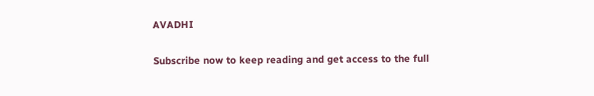AVADHI

Subscribe now to keep reading and get access to the full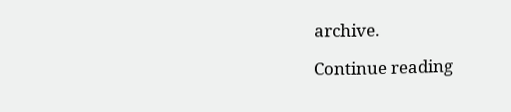archive.

Continue reading